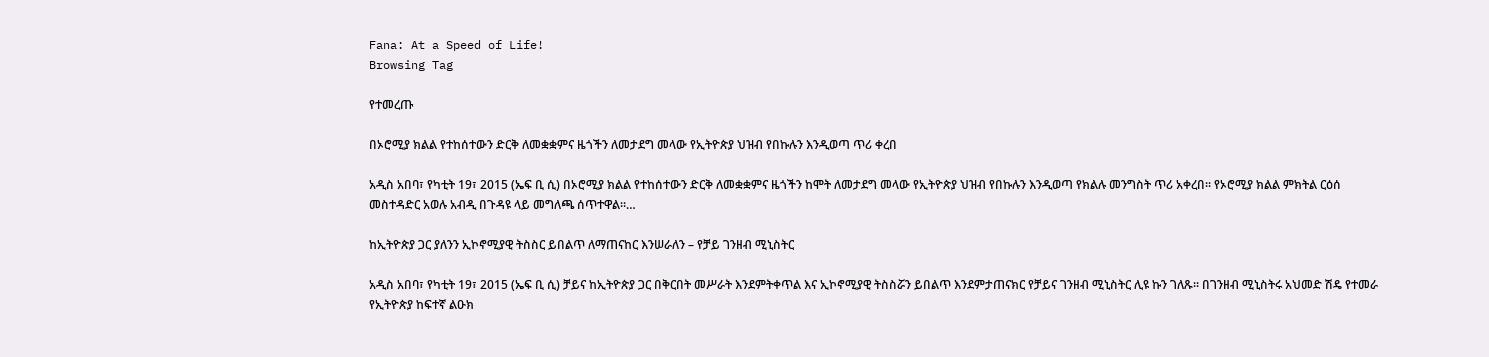Fana: At a Speed of Life!
Browsing Tag

የተመረጡ

በኦሮሚያ ክልል የተከሰተውን ድርቅ ለመቋቋምና ዜጎችን ለመታደግ መላው የኢትዮጵያ ህዝብ የበኩሉን እንዲወጣ ጥሪ ቀረበ

አዲስ አበባ፣ የካቲት 19፣ 2015 (ኤፍ ቢ ሲ) በኦሮሚያ ክልል የተከሰተውን ድርቅ ለመቋቋምና ዜጎችን ከሞት ለመታደግ መላው የኢትዮጵያ ህዝብ የበኩሉን እንዲወጣ የክልሉ መንግስት ጥሪ አቀረበ፡፡ የኦሮሚያ ክልል ምክትል ርዕሰ መስተዳድር አወሉ አብዲ በጉዳዩ ላይ መግለጫ ሰጥተዋል።…

ከኢትዮጵያ ጋር ያለንን ኢኮኖሚያዊ ትስስር ይበልጥ ለማጠናከር እንሠራለን – የቻይ ገንዘብ ሚኒስትር

አዲስ አበባ፣ የካቲት 19፣ 2015 (ኤፍ ቢ ሲ) ቻይና ከኢትዮጵያ ጋር በቅርበት መሥራት እንደምትቀጥል እና ኢኮኖሚያዊ ትስስሯን ይበልጥ እንደምታጠናክር የቻይና ገንዘብ ሚኒስትር ሊዩ ኩን ገለጹ፡፡ በገንዘብ ሚኒስትሩ አህመድ ሽዴ የተመራ የኢትዮጵያ ከፍተኛ ልዑክ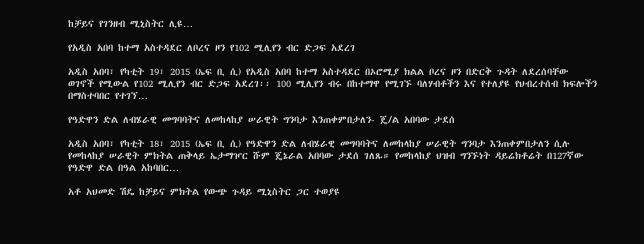ከቻይና የገንዘብ ሚኒስትር ሊዩ…

የአዲስ አበባ ከተማ አስተዳደር ለቦረና ዞን የ102 ሚሊየን ብር ድጋፍ አደረገ

አዲስ አበባ፣ የካቲት 19፣ 2015 (ኤፍ ቢ ሲ) የአዲስ አበባ ከተማ አስተዳደር በኦሮሚያ ክልል ቦረና ዞን በድርቅ ጉዳት ለደረሰባቸው ወገኖች የሚውል የ102 ሚሊየን ብር ድጋፍ አደረገ፡፡ 100 ሚሊየን ብሩ በከተማዋ የሚገኙ ባለሃብቶችን እና የተለያዩ የህብረተሰብ ክፍሎችን በማስተባበር የተገኘ…

የዓድዋን ድል ለብሄራዊ መግባባትና ለመከላከያ ሠራዊት ግንባታ እንጠቀምበታለን- ጄ/ል አበባው ታደሰ

አዲስ አበባ፣ የካቲት 18፣ 2015 (ኤፍ ቢ ሲ) የዓድዋን ድል ለብሄራዊ መግባባትና ለመከላከያ ሠራዊት ግንባታ እንጠቀምበታለን ሲሉ የመከላከያ ሠራዊት ምክትል ጠቅላይ ኤታማዦር ሹም ጄኔራል አበባው ታደሰ ገለጹ። የመከላከያ ህዝብ ግንኙነት ዳይሬክቶሬት በ127ኛው የዓድዋ ድል በዓል አከባበር…

አቶ አህመድ ሽዴ ከቻይና ምክትል የውጭ ጉዳይ ሚኒስትር ጋር ተወያዩ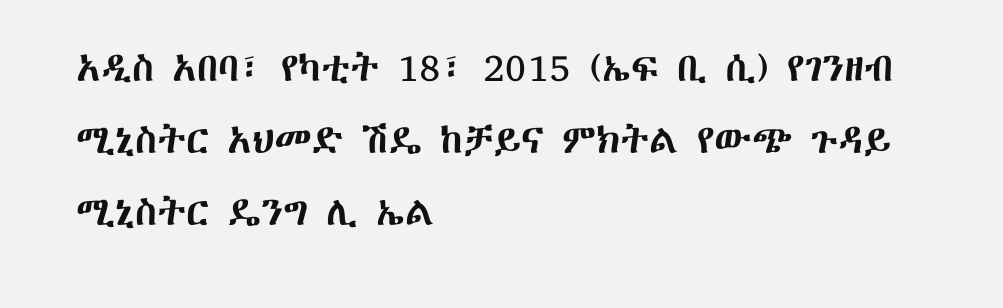አዲስ አበባ፣ የካቲት 18፣ 2015 (ኤፍ ቢ ሲ) የገንዘብ ሚኒስትር አህመድ ሽዴ ከቻይና ምክትል የውጭ ጉዳይ ሚኒስትር ዴንግ ሊ ኤል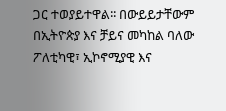ጋር ተወያይተዋል፡፡ በውይይታቸውም በኢትዮጵያ እና ቻይና መካከል ባለው ፖለቲካዊ፣ ኢኮኖሚያዊ እና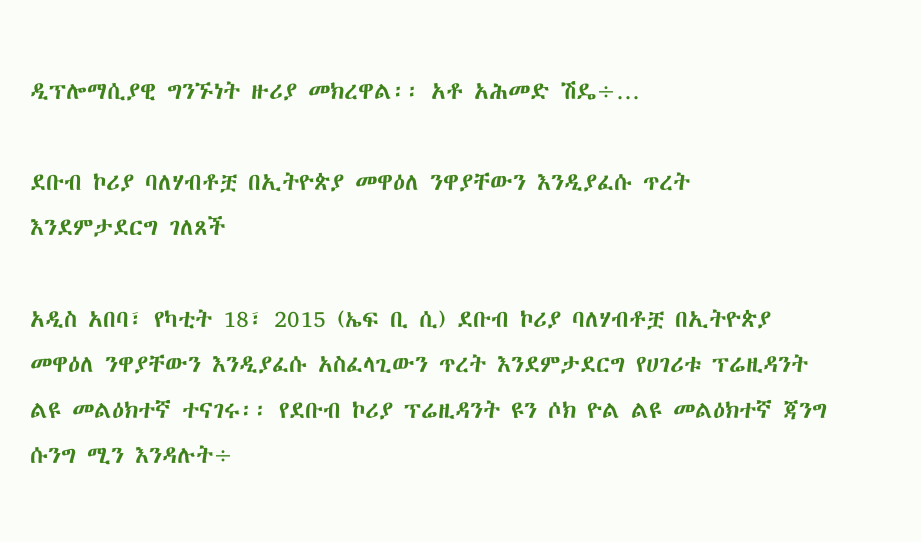ዲፕሎማሲያዊ ግንኙነት ዙሪያ መክረዋል፡፡ አቶ አሕመድ ሽዴ÷…

ደቡብ ኮሪያ ባለሃብቶቿ በኢትዮጵያ መዋዕለ ንዋያቸውን እንዲያፈሱ ጥረት እንደምታደርግ ገለጸች

አዲስ አበባ፣ የካቲት 18፣ 2015 (ኤፍ ቢ ሲ) ደቡብ ኮሪያ ባለሃብቶቿ በኢትዮጵያ መዋዕለ ንዋያቸውን እንዲያፈሱ አስፈላጊውን ጥረት እንደምታደርግ የሀገሪቱ ፕሬዚዳንት ልዩ መልዕክተኛ ተናገሩ፡፡ የደቡብ ኮሪያ ፕሬዚዳንት ዩን ሶክ ዮል ልዩ መልዕክተኛ ጃንግ ሱንግ ሚን እንዳሉት÷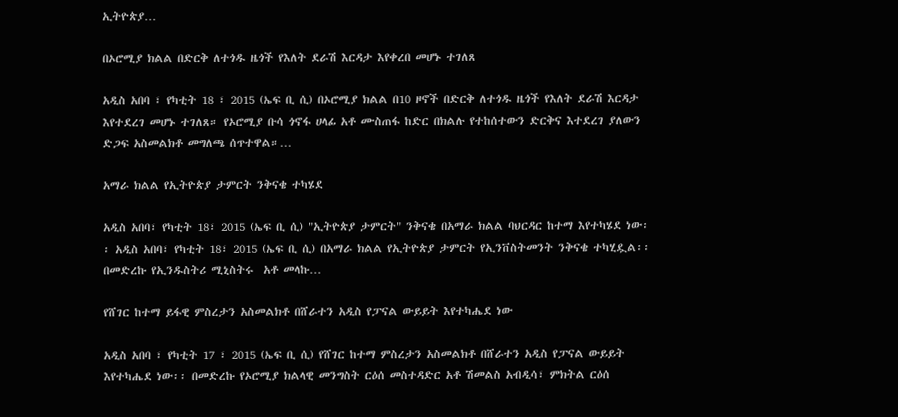ኢትዮጵያ…

በኦሮሚያ ክልል በድርቅ ለተጎዱ ዜጎች የእለት ደራሽ እርዳታ እየቀረበ መሆኑ ተገለጸ

አዲስ አበባ ፣ የካቲት 18 ፣ 2015 (ኤፍ ቢ ሲ) በኦሮሚያ ክልል በ10 ዞኖች በድርቅ ለተጎዱ ዜጎች የእለት ደራሽ እርዳታ እየተደረገ መሆኑ ተገለጸ። የኦሮሚያ ቡሳ ጎኖፋ ሀላፊ አቶ ሙስጠፋ ከድር በክልሉ የተከሰተውን ድርቅና እተደረገ ያለውን ድጋፍ አስመልክቶ መግለጫ ሰጥተዋል።…

አማራ ክልል የኢትዮጵያ ታምርት ንቅናቄ ተካሄደ

አዲስ አበባ፣ የካቲት 18፣ 2015 (ኤፍ ቢ ሲ) "ኢትዮጵያ ታምርት" ንቅናቄ በአማራ ክልል ባህርዳር ከተማ እየተካሄደ ነው፡፡ አዲስ አበባ፣ የካቲት 18፣ 2015 (ኤፍ ቢ ሲ) በአማራ ክልል የኢትዮጵያ ታምርት የኢንቨስትመንት ንቅናቄ ተካሂዷል፡፡ በመድረኩ የኢንዱስትሪ ሚኒስትሩ  አቶ መላኩ…

የሸገር ከተማ ይፋዊ ምስረታን አስመልክቶ በሸራተን አዲስ የፓናል ውይይት እየተካሔደ ነው

አዲስ አበባ ፣ የካቲት 17 ፣ 2015 (ኤፍ ቢ ሲ) የሸገር ከተማ ምስረታን አስመልክቶ በሸራተን አዲስ የፓናል ውይይት እየተካሔደ ነው፡፡ በመድረኩ የኦሮሚያ ክልላዊ መንግስት ርዕሰ መስተዳድር አቶ ሽመልስ አብዲሳ፣ ምክትል ርዕሰ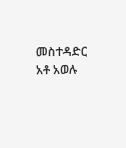መስተዳድር አቶ አወሉ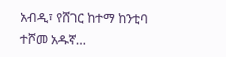አብዲ፣ የሸገር ከተማ ከንቲባ ተሾመ አዱኛ…